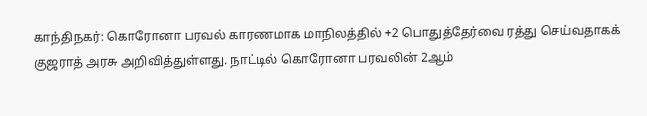காந்திநகர்: கொரோனா பரவல் காரணமாக மாநிலத்தில் +2 பொதுத்தேர்வை ரத்து செய்வதாகக் குஜராத் அரசு அறிவித்துள்ளது. நாட்டில் கொரோனா பரவலின் 2ஆம்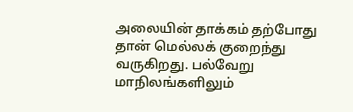அலையின் தாக்கம் தற்போது தான் மெல்லக் குறைந்து வருகிறது. பல்வேறு மாநிலங்களிலும்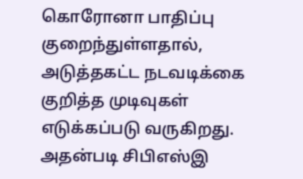கொரோனா பாதிப்பு குறைந்துள்ளதால், அடுத்தகட்ட நடவடிக்கை குறித்த முடிவுகள் எடுக்கப்படு வருகிறது. அதன்படி சிபிஎஸ்இ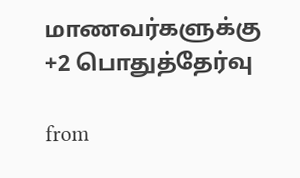மாணவர்களுக்கு +2 பொதுத்தேர்வு

from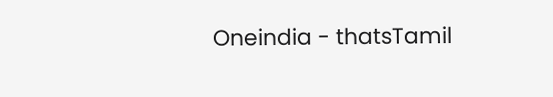Oneindia - thatsTamil